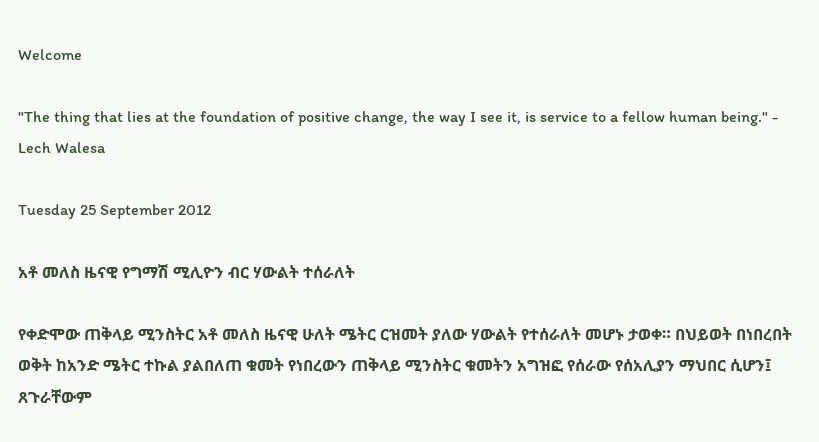Welcome

"The thing that lies at the foundation of positive change, the way I see it, is service to a fellow human being." - Lech Walesa

Tuesday 25 September 2012

አቶ መለስ ዜናዊ የግማሽ ሚሊዮን ብር ሃውልት ተሰራለት

የቀድሞው ጠቅላይ ሚንስትር አቶ መለስ ዜናዊ ሁለት ሜትር ርዝመት ያለው ሃውልት የተሰራለት መሆኑ ታወቀ። በህይወት በነበረበት ወቅት ከአንድ ሜትር ተኩል ያልበለጠ ቁመት የነበረውን ጠቅላይ ሚንስትር ቁመትን አግዝፎ የሰራው የሰአሊያን ማህበር ሲሆን፤ ጸጉራቸውም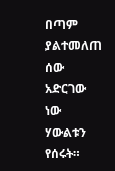በጣም ያልተመለጠ ሰው አድርገው ነው ሃውልቱን የሰሩት።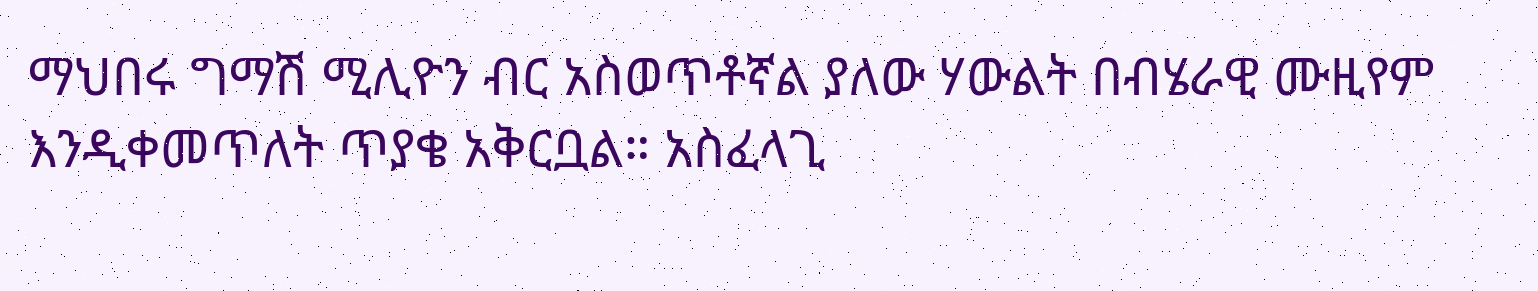ማህበሩ ግማሽ ሚሊዮን ብር አስወጥቶኛል ያለው ሃውልት በብሄራዊ ሙዚየም እንዲቀመጥለት ጥያቄ አቅርቧል። አስፈላጊ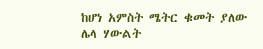ከሆነ አምስት ሜትር ቁመት ያለው ሌላ ሃውልት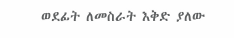ወደፊት ለመስራት እቅድ ያለው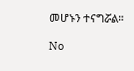መሆኑን ተናግሯል።

No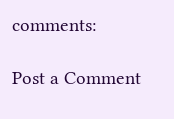comments:

Post a Comment